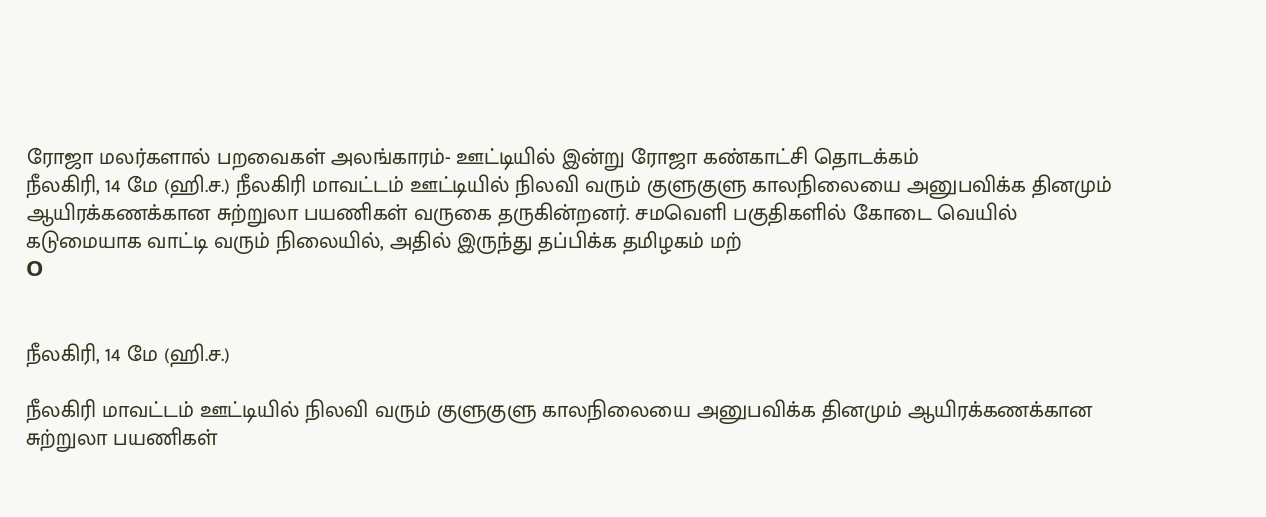ரோஜா மலர்களால் பறவைகள் அலங்காரம்- ஊட்டியில் இன்று ரோஜா கண்காட்சி தொடக்கம்
நீலகிரி, 14 மே (ஹி.ச.) நீலகிரி மாவட்டம் ஊட்டியில் நிலவி வரும் குளுகுளு காலநிலையை அனுபவிக்க தினமும் ஆயிரக்கணக்கான சுற்றுலா பயணிகள் வருகை தருகின்றனர். சமவெளி பகுதிகளில் கோடை வெயில் கடுமையாக வாட்டி வரும் நிலையில், அதில் இருந்து தப்பிக்க தமிழகம் மற்
O


நீலகிரி, 14 மே (ஹி.ச.)

நீலகிரி மாவட்டம் ஊட்டியில் நிலவி வரும் குளுகுளு காலநிலையை அனுபவிக்க தினமும் ஆயிரக்கணக்கான சுற்றுலா பயணிகள்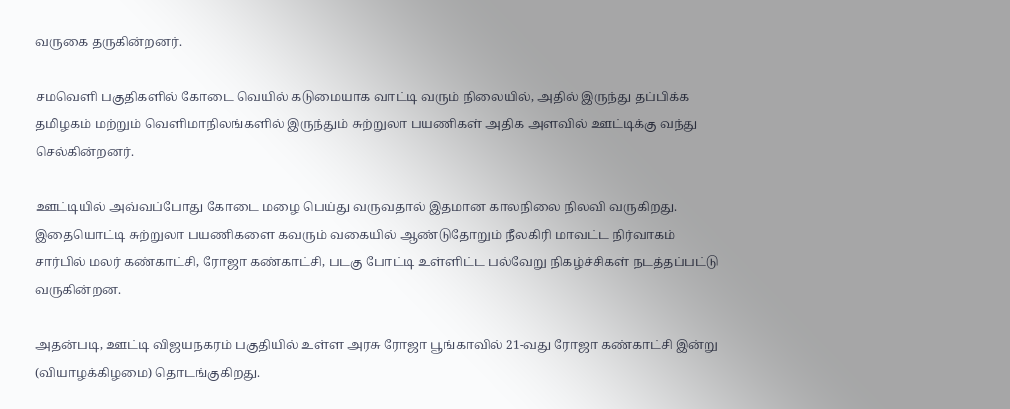வருகை தருகின்றனர்.

சமவெளி பகுதிகளில் கோடை வெயில் கடுமையாக வாட்டி வரும் நிலையில், அதில் இருந்து தப்பிக்க தமிழகம் மற்றும் வெளிமாநிலங்களில் இருந்தும் சுற்றுலா பயணிகள் அதிக அளவில் ஊட்டிக்கு வந்து செல்கின்றனர்.

ஊட்டியில் அவ்வப்போது கோடை மழை பெய்து வருவதால் இதமான காலநிலை நிலவி வருகிறது. இதையொட்டி சுற்றுலா பயணிகளை கவரும் வகையில் ஆண்டுதோறும் நீலகிரி மாவட்ட நிர்வாகம் சார்பில் மலர் கண்காட்சி, ரோஜா கண்காட்சி, படகு போட்டி உள்ளிட்ட பல்வேறு நிகழ்ச்சிகள் நடத்தப்பட்டு வருகின்றன.

அதன்படி, ஊட்டி விஜயநகரம் பகுதியில் உள்ள அரசு ரோஜா பூங்காவில் 21-வது ரோஜா கண்காட்சி இன்று (வியாழக்கிழமை) தொடங்குகிறது.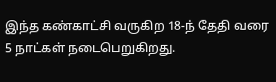இந்த கண்காட்சி வருகிற 18-ந் தேதி வரை 5 நாட்கள் நடைபெறுகிறது.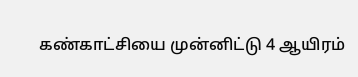கண்காட்சியை முன்னிட்டு 4 ஆயிரம்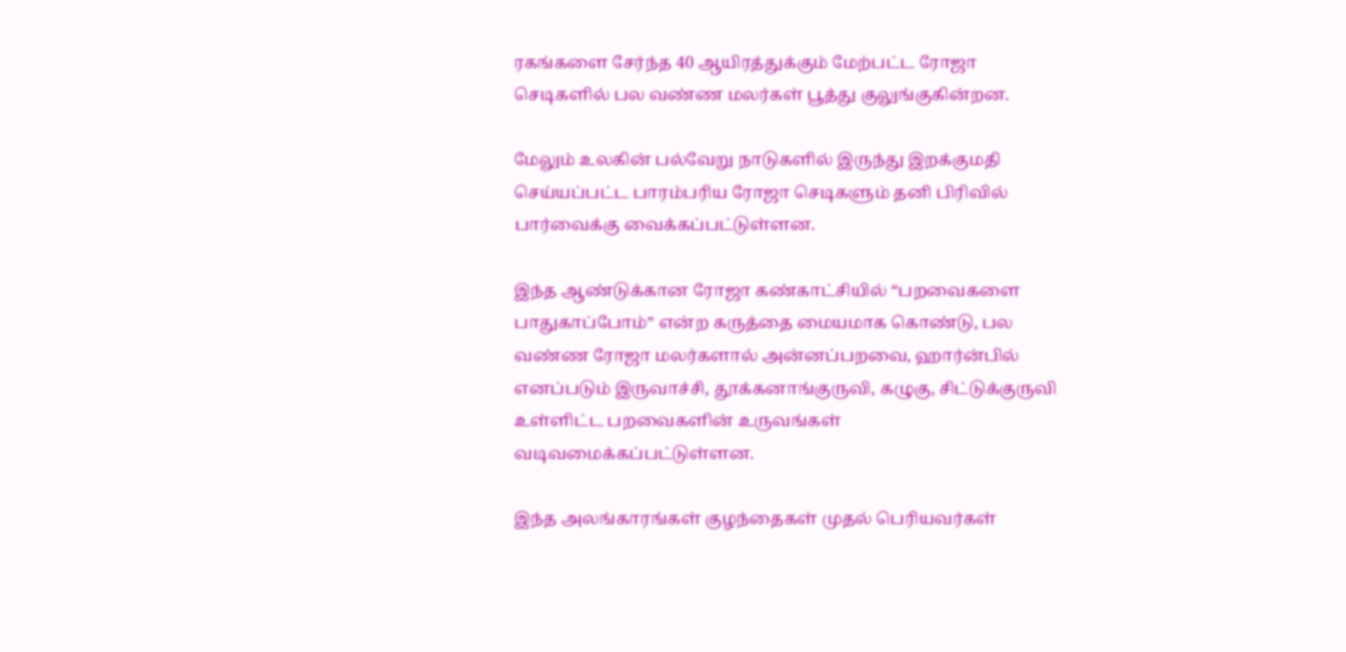ரகங்களை சேர்ந்த 40 ஆயிரத்துக்கும் மேற்பட்ட ரோஜா செடிகளில் பல வண்ண மலர்கள் பூத்து குலுங்குகின்றன.

மேலும் உலகின் பல்வேறு நாடுகளில் இருந்து இறக்குமதி செய்யப்பட்ட பாரம்பரிய ரோஜா செடிகளும் தனி பிரிவில் பார்வைக்கு வைக்கப்பட்டுள்ளன.

இந்த ஆண்டுக்கான ரோஜா கண்காட்சியில் “பறவைகளை பாதுகாப்போம்” என்ற கருத்தை மையமாக கொண்டு, பல வண்ண ரோஜா மலர்களால் அன்னப்பறவை, ஹார்ன்பில் எனப்படும் இருவாச்சி, தூக்கனாங்குருவி, கழுகு, சிட்டுக்குருவி உள்ளிட்ட பறவைகளின் உருவங்கள் வடிவமைக்கப்பட்டுள்ளன.

இந்த அலங்காரங்கள் குழந்தைகள் முதல் பெரியவர்கள்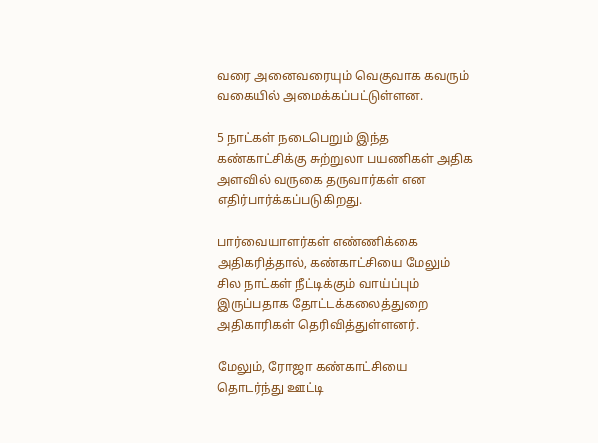வரை அனைவரையும் வெகுவாக கவரும் வகையில் அமைக்கப்பட்டுள்ளன.

5 நாட்கள் நடைபெறும் இந்த கண்காட்சிக்கு சுற்றுலா பயணிகள் அதிக அளவில் வருகை தருவார்கள் என எதிர்பார்க்கப்படுகிறது.

பார்வையாளர்கள் எண்ணிக்கை அதிகரித்தால், கண்காட்சியை மேலும் சில நாட்கள் நீட்டிக்கும் வாய்ப்பும் இருப்பதாக தோட்டக்கலைத்துறை அதிகாரிகள் தெரிவித்துள்ளனர்.

மேலும், ரோஜா கண்காட்சியை தொடர்ந்து ஊட்டி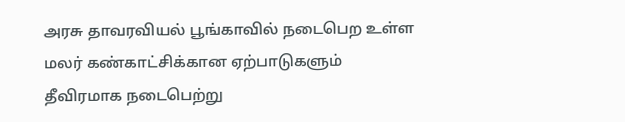அரசு தாவரவியல் பூங்காவில் நடைபெற உள்ள மலர் கண்காட்சிக்கான ஏற்பாடுகளும் தீவிரமாக நடைபெற்று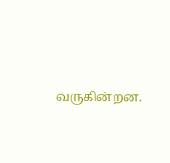வருகின்றன.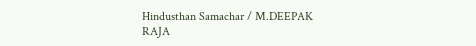Hindusthan Samachar / M.DEEPAK RAJA